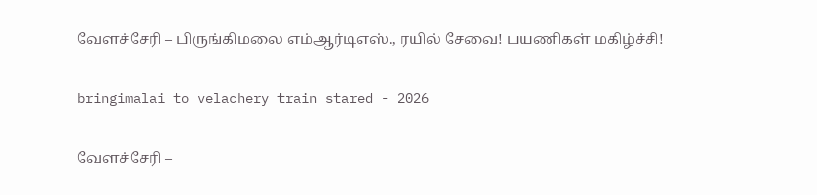வேளச்சேரி – பிருங்கிமலை எம்ஆர்டிஎஸ்., ரயில் சேவை! பயணிகள் மகிழ்ச்சி!

bringimalai to velachery train stared - 2026

வேளச்சேரி –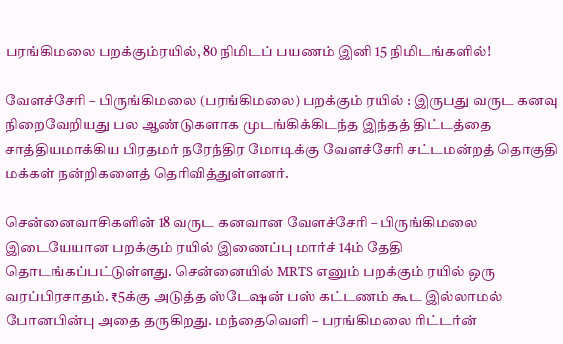பரங்கிமலை பறக்கும்ரயில், 80 நிமிடப் பயணம் இனி 15 நிமிடங்களில்!

வேளச்சேரி – பிருங்கிமலை (பரங்கிமலை) பறக்கும் ரயில் : இருபது வருட கனவு நிறைவேறியது பல ஆண்டுகளாக முடங்கிக்கிடந்த இந்தத் திட்டத்தை சாத்தியமாக்கிய பிரதமர் நரேந்திர மோடிக்கு வேளச்சேரி சட்டமன்றத் தொகுதி மக்கள் நன்றிகளைத் தெரிவித்துள்ளனர்.

சென்னைவாசிகளின் 18 வருட கனவான வேளச்சேரி – பிருங்கிமலை இடையேயான பறக்கும் ரயில் இணைப்பு மார்ச் 14ம் தேதி தொடங்கப்பட்டுள்ளது. சென்னையில் MRTS எனும் பறக்கும் ரயில் ஒரு வரப்பிரசாதம். ₹5க்கு அடுத்த ஸ்டேஷன் பஸ் கட்டணம் கூட இல்லாமல் போனபின்பு அதை தருகிறது. மந்தைவெளி – பரங்கிமலை ரிட்டர்ன்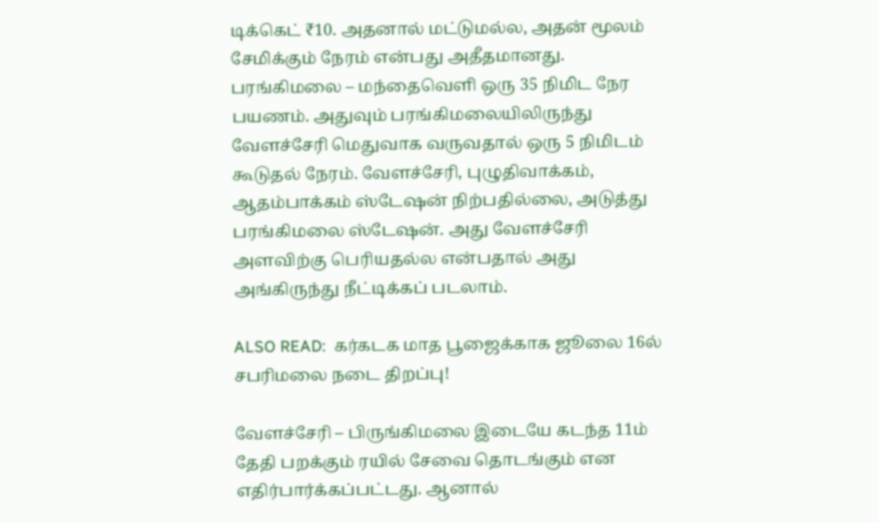டிக்கெட் ₹10. அதனால் மட்டுமல்ல, அதன் மூலம் சேமிக்கும் நேரம் என்பது அதீதமானது. பரங்கிமலை – மந்தைவெளி ஒரு 35 நிமிட நேர பயணம். அதுவும் பரங்கிமலையிலிருந்து வேளச்சேரி மெதுவாக வருவதால் ஒரு 5 நிமிடம் கூடுதல் நேரம். வேளச்சேரி, புழுதிவாக்கம், ஆதம்பாக்கம் ஸ்டேஷன் நிற்பதில்லை, அடுத்து பரங்கிமலை ஸ்டேஷன். அது வேளச்சேரி அளவிற்கு பெரியதல்ல என்பதால் அது அங்கிருந்து நீட்டிக்கப் படலாம்.

ALSO READ:  கர்கடக மாத பூஜைக்காக ஜூலை 16ல் சபரிமலை நடை திறப்பு!

வேளச்சேரி – பிருங்கிமலை இடையே கடந்த 11ம் தேதி பறக்கும் ரயில் சேவை தொடங்கும் என எதிர்பார்க்கப்பட்டது. ஆனால்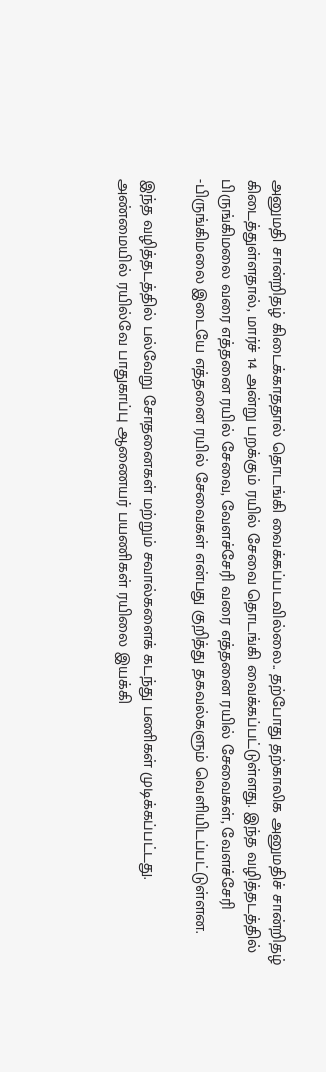அனுமதி சான்றிதழ் கிடைக்காததால் தொடங்கி வைக்கப்படவில்லை.. தற்போது தற்காலிக அனுமதிச் சான்றிதழ் கிடைத்துள்ளதால், மார்ச் 14 அன்று பறக்கும் ரயில் சேவை தொடங்கி வைக்கப்பட்டுள்ளது. இந்த வழித்தடத்தில் பிருங்கிமலை வரை எத்தனை ரயில் சேவை, வேளச்சேரி வரை எத்தனை ரயில் சேவைகள், வேளச்சேரி -பிருங்கிமலை இடையே எத்தனை ரயில் சேவைகள் என்பது குறித்து தகவல்களும் வெளியிடப்பட்டுள்ளன.

இந்த வழித்தடத்தில் பல்வேறு சோதனைகள் மற்றும் சவால்களைக் கடந்து பணிகள் முடிக்கப்பட்டது. அண்மையில் ரயில்வே பாதுகாப்பு ஆணையர் பயணிகள் ரயிலை இயக்கி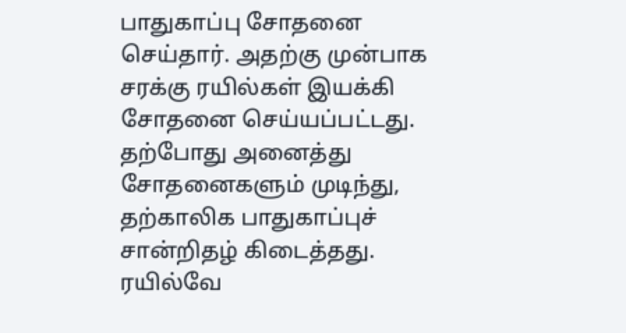பாதுகாப்பு சோதனை செய்தார். அதற்கு முன்பாக சரக்கு ரயில்கள் இயக்கி சோதனை செய்யப்பட்டது. தற்போது அனைத்து சோதனைகளும் முடிந்து, தற்காலிக பாதுகாப்புச் சான்றிதழ் கிடைத்தது. ரயில்வே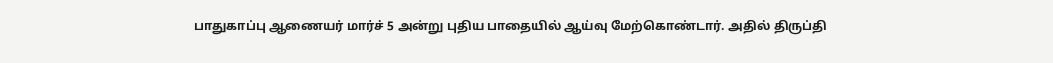பாதுகாப்பு ஆணையர் மார்ச் 5 அன்று புதிய பாதையில் ஆய்வு மேற்கொண்டார். அதில் திருப்தி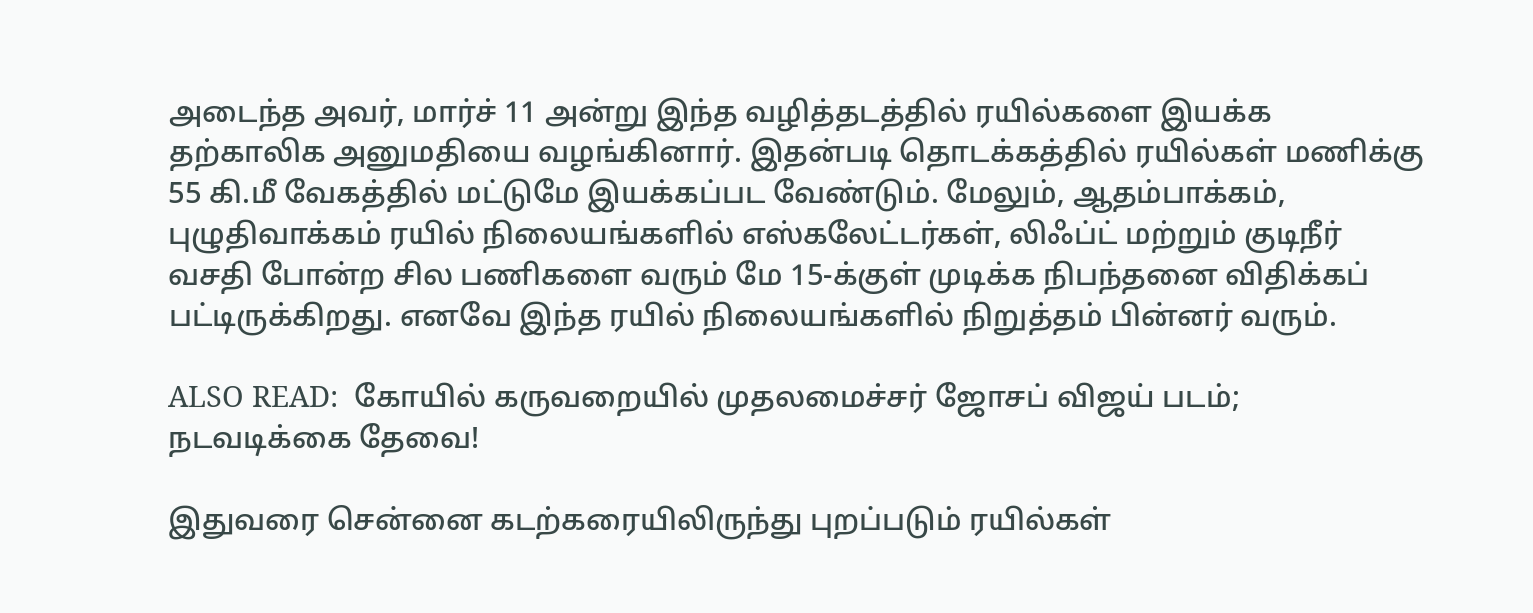அடைந்த அவர், மார்ச் 11 அன்று இந்த வழித்தடத்தில் ரயில்களை இயக்க தற்காலிக அனுமதியை வழங்கினார். இதன்படி தொடக்கத்தில் ரயில்கள் மணிக்கு 55 கி.மீ வேகத்தில் மட்டுமே இயக்கப்பட வேண்டும். மேலும், ஆதம்பாக்கம், புழுதிவாக்கம் ரயில் நிலையங்களில் எஸ்கலேட்டர்கள், லிஃப்ட் மற்றும் குடிநீர் வசதி போன்ற சில பணிகளை வரும் மே 15-க்குள் முடிக்க நிபந்தனை விதிக்கப் பட்டிருக்கிறது. எனவே இந்த ரயில் நிலையங்களில் நிறுத்தம் பின்னர் வரும்.

ALSO READ:  கோயில் கருவறையில் முதலமைச்சர் ஜோசப் விஜய் படம்; நடவடிக்கை தேவை!

இதுவரை சென்னை கடற்கரையிலிருந்து புறப்படும் ரயில்கள்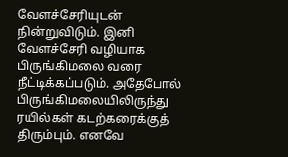வேளச்சேரியுடன் நின்றுவிடும். இனி வேளச்சேரி வழியாக பிருங்கிமலை வரை நீட்டிக்கப்படும். அதேபோல் பிருங்கிமலையிலிருந்து ரயில்கள் கடற்கரைக்குத் திரும்பும். எனவே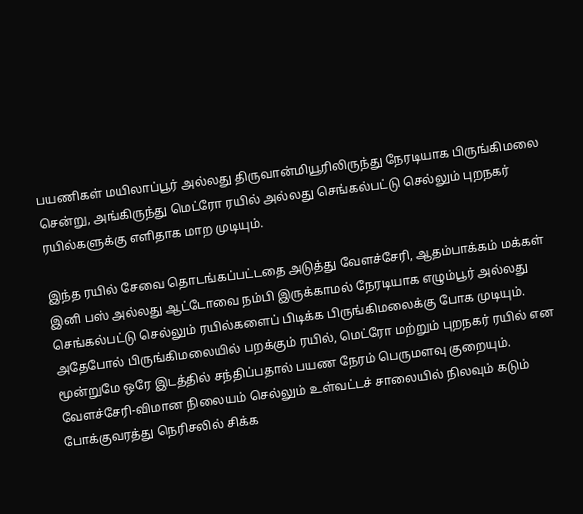பயணிகள் மயிலாப்பூர் அல்லது திருவான்மியூரிலிருந்து நேரடியாக பிருங்கிமலை சென்று, அங்கிருந்து மெட்ரோ ரயில் அல்லது செங்கல்பட்டு செல்லும் புறநகர் ரயில்களுக்கு எளிதாக மாற முடியும்.

இந்த ரயில் சேவை தொடங்கப்பட்டதை அடுத்து வேளச்சேரி, ஆதம்பாக்கம் மக்கள் இனி பஸ் அல்லது ஆட்டோவை நம்பி இருக்காமல் நேரடியாக எழும்பூர் அல்லது செங்கல்பட்டு செல்லும் ரயில்களைப் பிடிக்க பிருங்கிமலைக்கு போக முடியும். அதேபோல் பிருங்கிமலையில் பறக்கும் ரயில், மெட்ரோ மற்றும் புறநகர் ரயில் என மூன்றுமே ஒரே இடத்தில் சந்திப்பதால் பயண நேரம் பெருமளவு குறையும். வேளச்சேரி-விமான நிலையம் செல்லும் உள்வட்டச் சாலையில் நிலவும் கடும் போக்குவரத்து நெரிசலில் சிக்க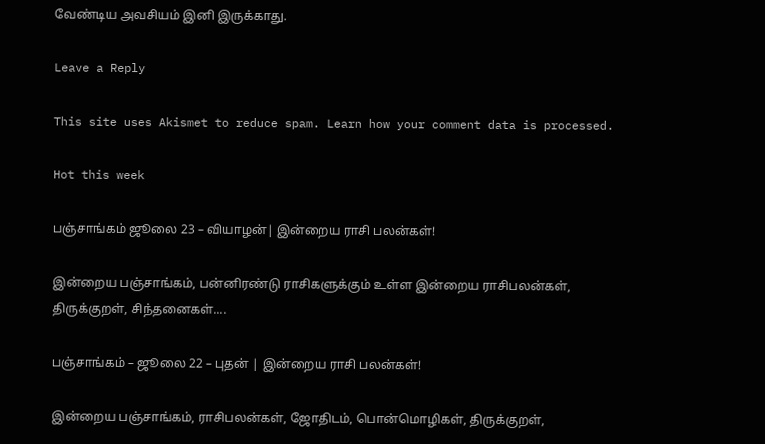வேண்டிய அவசியம் இனி இருக்காது.

Leave a Reply

This site uses Akismet to reduce spam. Learn how your comment data is processed.

Hot this week

பஞ்சாங்கம் ஜூலை 23 – வியாழன்| இன்றைய ராசி பலன்கள்!

இன்றைய பஞ்சாங்கம், பன்னிரண்டு ராசிகளுக்கும் உள்ள இன்றைய ராசிபலன்கள், திருக்குறள், சிந்தனைகள்....

பஞ்சாங்கம் – ஜூலை 22 – புதன் | இன்றைய ராசி பலன்கள்!

இன்றைய பஞ்சாங்கம், ராசிபலன்கள், ஜோதிடம், பொன்மொழிகள், திருக்குறள்,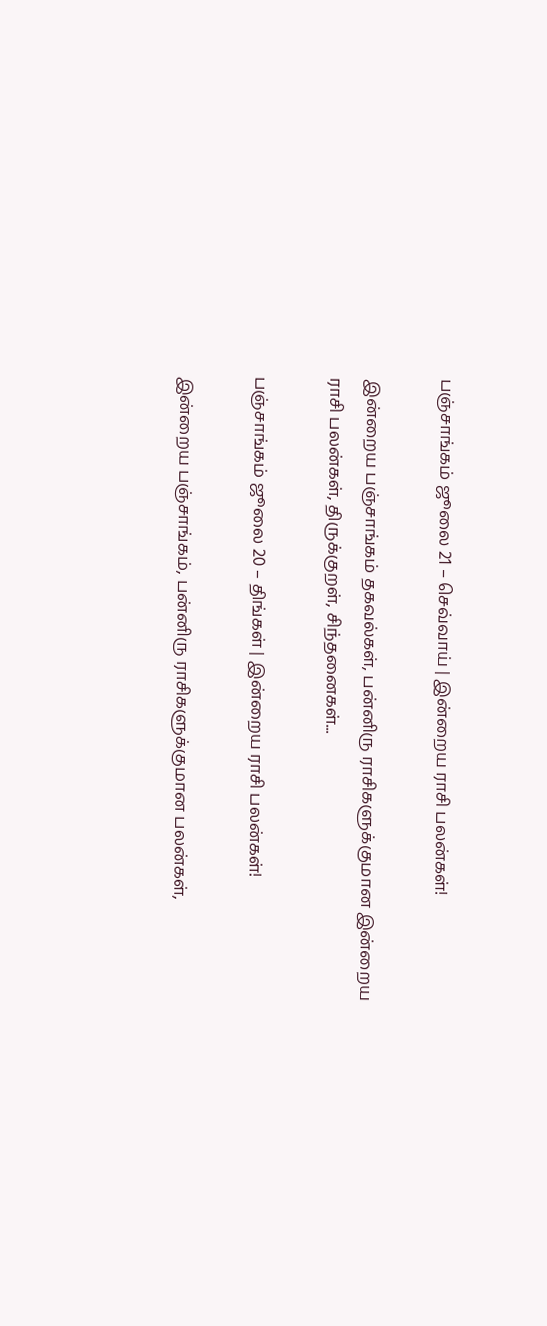பஞ்சாங்கம் ஜூலை 21 – செவ்வாய் | இன்றைய ராசி பலன்கள்!

இன்றைய பஞ்சாங்கம் தகவல்கள், பன்னிரு ராசிகளுக்குமான இன்றைய ராசி பலன்கள், திருக்குறள், சிந்தனைகள்...

பஞ்சாங்கம் ஜூலை 20 – திங்கள் | இன்றைய ராசி பலன்கள்!

இன்றைய பஞ்சாங்கம், பன்னிரு ராசிகளுக்குமான பலன்கள்,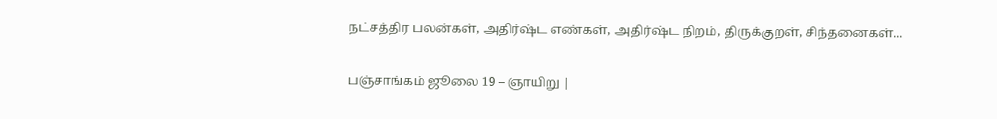நட்சத்திர பலன்கள், அதிர்ஷ்ட எண்கள், அதிர்ஷ்ட நிறம், திருக்குறள், சிந்தனைகள்...

பஞ்சாங்கம் ஜூலை 19 – ஞாயிறு |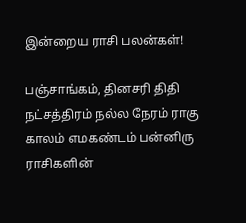இன்றைய ராசி பலன்கள்!

பஞ்சாங்கம், தினசரி திதி நட்சத்திரம் நல்ல நேரம் ராகு காலம் எமகண்டம் பன்னிரு ராசிகளின்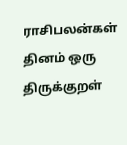ராசிபலன்கள் தினம் ஒரு திருக்குறள்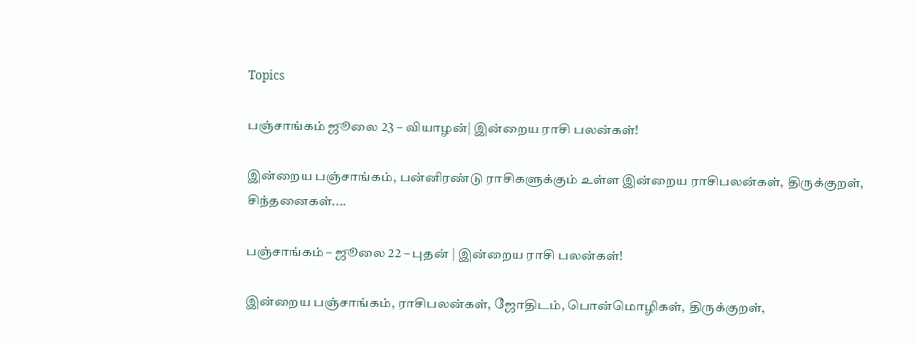Topics

பஞ்சாங்கம் ஜூலை 23 – வியாழன்| இன்றைய ராசி பலன்கள்!

இன்றைய பஞ்சாங்கம், பன்னிரண்டு ராசிகளுக்கும் உள்ள இன்றைய ராசிபலன்கள், திருக்குறள், சிந்தனைகள்....

பஞ்சாங்கம் – ஜூலை 22 – புதன் | இன்றைய ராசி பலன்கள்!

இன்றைய பஞ்சாங்கம், ராசிபலன்கள், ஜோதிடம், பொன்மொழிகள், திருக்குறள்,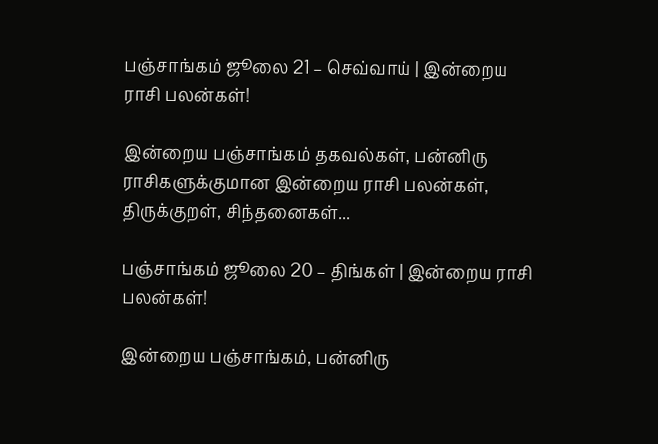பஞ்சாங்கம் ஜூலை 21 – செவ்வாய் | இன்றைய ராசி பலன்கள்!

இன்றைய பஞ்சாங்கம் தகவல்கள், பன்னிரு ராசிகளுக்குமான இன்றைய ராசி பலன்கள், திருக்குறள், சிந்தனைகள்...

பஞ்சாங்கம் ஜூலை 20 – திங்கள் | இன்றைய ராசி பலன்கள்!

இன்றைய பஞ்சாங்கம், பன்னிரு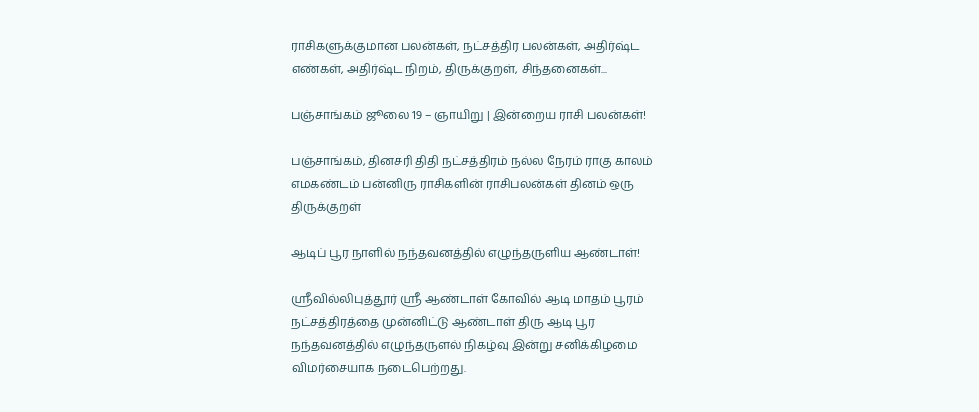ராசிகளுக்குமான பலன்கள், நட்சத்திர பலன்கள், அதிர்ஷ்ட எண்கள், அதிர்ஷ்ட நிறம், திருக்குறள், சிந்தனைகள்...

பஞ்சாங்கம் ஜூலை 19 – ஞாயிறு | இன்றைய ராசி பலன்கள்!

பஞ்சாங்கம், தினசரி திதி நட்சத்திரம் நல்ல நேரம் ராகு காலம் எமகண்டம் பன்னிரு ராசிகளின் ராசிபலன்கள் தினம் ஒரு திருக்குறள்

ஆடிப் பூர நாளில் நந்தவனத்தில் எழுந்தருளிய ஆண்டாள்!

ஸ்ரீவில்லிபுத்தூர் ஸ்ரீ ஆண்டாள் கோவில் ஆடி மாதம் பூரம் நட்சத்திரத்தை முன்னிட்டு ஆண்டாள் திரு ஆடி பூர நந்தவனத்தில் எழுந்தருளல் நிகழ்வு இன்று சனிக்கிழமை விமர்சையாக நடைபெற்றது.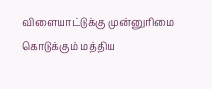விளையாட்டுக்கு முன்னுரிமை கொடுக்கும் மத்திய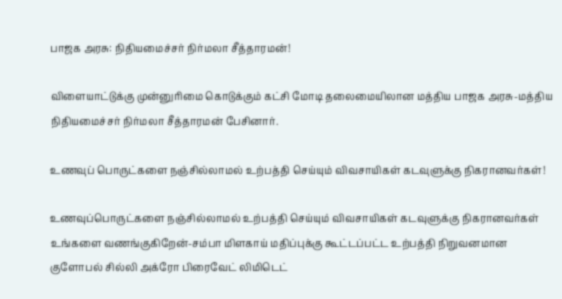பாஜக அரசு: நிதியமைச்சர் நிர்மலா சீத்தாரமன்!

விளையாட்டுக்கு முன்னுரிமை கொடுக்கும் கட்சி மோடி தலைமையிலான மத்திய பாஜக அரசு-மத்திய நிதியமைச்சர் நிர்மலா சீத்தாரமன் பேசினார்.

உணவுப் பொருட்களை நஞ்சில்லாமல் உற்பத்தி செய்யும் விவசாயிகள் கடவுளுக்கு நிகரானவர்கள்!

உணவுப்பொருட்களை நஞ்சில்லாமல் உற்பத்தி செய்யும் விவசாயிகள் கடவுளுக்கு நிகரானவர்கள் உங்களை வணங்குகிறேன்-சம்பா மிளகாய் மதிப்புக்கு கூட்டப்பட்ட உற்பத்தி நிறுவனமான குளோபல் சில்லி அக்ரோ பிரைவேட் லிமிடெட்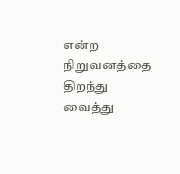என்ற நிறுவனத்தை திறந்து வைத்து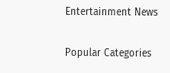Entertainment News

Popular Categories